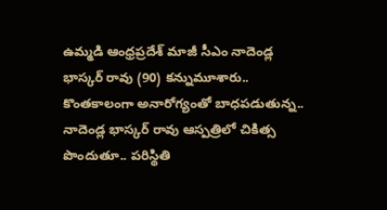ఉమ్మడి ఆంధ్రప్రదేశ్ మాజీ సీఎం నాదెండ్ల భాస్కర్ రావు (90) కన్నుమూశారు.. కొంతకాలంగా అనారోగ్యంతో బాధపడుతున్న.. నాదెండ్ల భాస్కర్ రావు ఆస్పత్రిలో చికిత్స పొందుతూ.. పరిస్థితి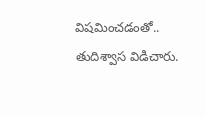విషమించడంతో.. తుదిశ్వాస విడిచారు.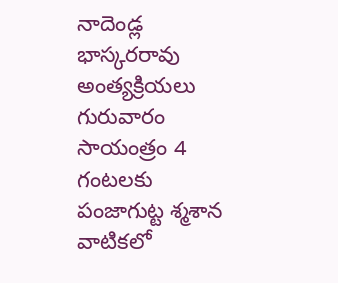నాదెండ్ల భాస్కరరావు అంత్యక్రియలు గురువారం సాయంత్రం 4 గంటలకు పంజాగుట్ట శ్మశాన వాటికలో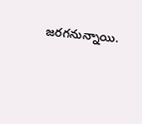జరగనున్నాయి.